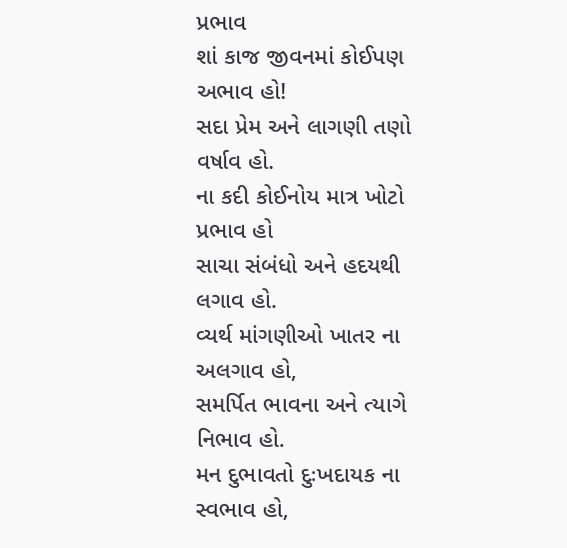પ્રભાવ
શાં કાજ જીવનમાં કોઈપણ અભાવ હો!
સદા પ્રેમ અને લાગણી તણો વર્ષાવ હો.
ના કદી કોઈનોય માત્ર ખોટો પ્રભાવ હો
સાચા સંબંધો અને હદયથી લગાવ હો.
વ્યર્થ માંગણીઓ ખાતર ના અલગાવ હો,
સમર્પિત ભાવના અને ત્યાગે નિભાવ હો.
મન દુભાવતો દુઃખદાયક ના સ્વભાવ હો,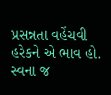પ્રસન્નતા વહેંચવી હરેકને એ ભાવ હો.
સ્વના જ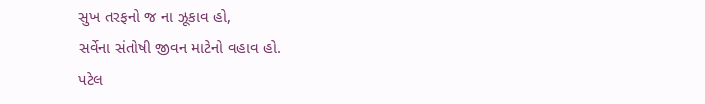સુખ તરફનો જ ના ઝૂકાવ હો,
સર્વેના સંતોષી જીવન માટેનો વહાવ હો.
પટેલ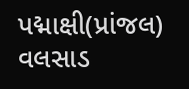પદ્માક્ષી(પ્રાંજલ)
વલસાડ